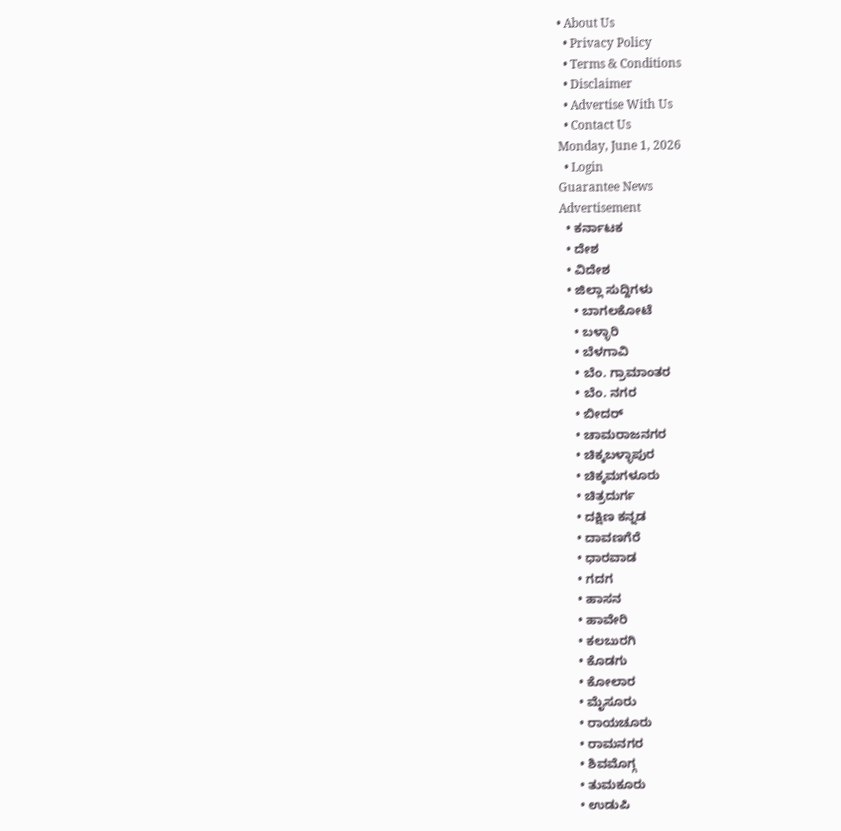• About Us
  • Privacy Policy
  • Terms & Conditions
  • Disclaimer
  • Advertise With Us
  • Contact Us
Monday, June 1, 2026
  • Login
Guarantee News
Advertisement
  • ಕರ್ನಾಟಕ
  • ದೇಶ
  • ವಿದೇಶ
  • ಜಿಲ್ಲಾ ಸುದ್ದಿಗಳು
    • ಬಾಗಲಕೋಟೆ
    • ಬಳ್ಳಾರಿ
    • ಬೆಳಗಾವಿ
    • ಬೆಂ. ಗ್ರಾಮಾಂತರ
    • ಬೆಂ. ನಗರ
    • ಬೀದರ್
    • ಚಾಮರಾಜನಗರ
    • ಚಿಕ್ಕಬಳ್ಳಾಪುರ
    • ಚಿಕ್ಕಮಗಳೂರು
    • ಚಿತ್ರದುರ್ಗ
    • ದಕ್ಷಿಣ ಕನ್ನಡ
    • ದಾವಣಗೆರೆ
    • ಧಾರವಾಡ
    • ಗದಗ
    • ಹಾಸನ
    • ಹಾವೇರಿ
    • ಕಲಬುರಗಿ
    • ಕೊಡಗು
    • ಕೋಲಾರ
    • ಮೈಸೂರು
    • ರಾಯಚೂರು
    • ರಾಮನಗರ
    • ಶಿವಮೊಗ್ಗ
    • ತುಮಕೂರು
    • ಉಡುಪಿ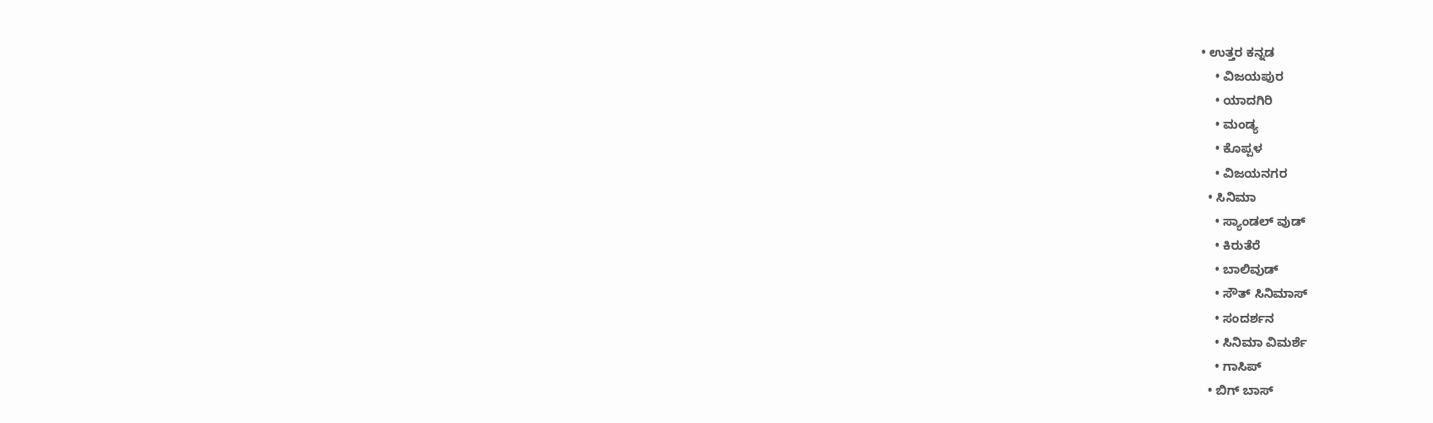• ಉತ್ತರ ಕನ್ನಡ
    • ವಿಜಯಪುರ
    • ಯಾದಗಿರಿ
    • ಮಂಡ್ಯ
    • ಕೊಪ್ಪಳ
    • ವಿಜಯನಗರ
  • ಸಿನಿಮಾ
    • ಸ್ಯಾಂಡಲ್ ವುಡ್
    • ಕಿರುತೆರೆ
    • ಬಾಲಿವುಡ್
    • ಸೌತ್ ಸಿನಿಮಾಸ್
    • ಸಂದರ್ಶನ
    • ಸಿನಿಮಾ ವಿಮರ್ಶೆ
    • ಗಾಸಿಪ್
  • ಬಿಗ್ ಬಾಸ್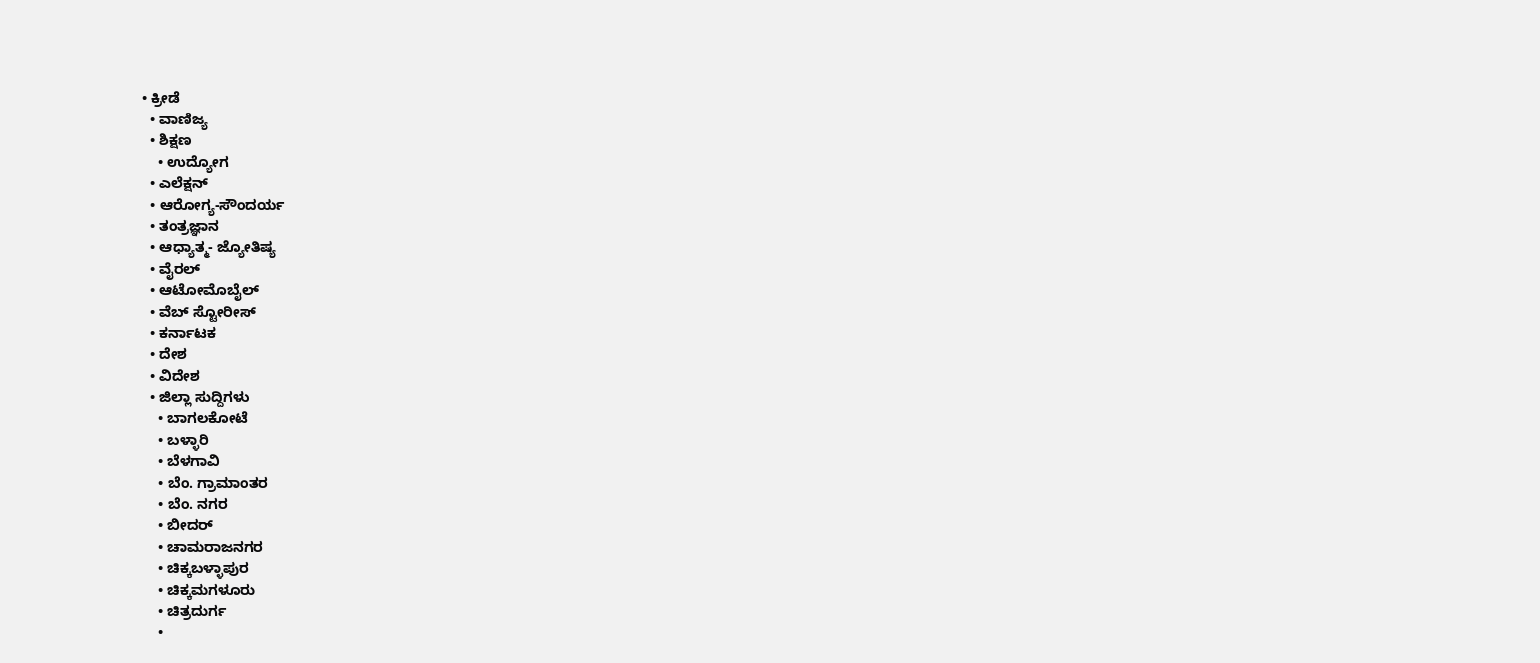• ಕ್ರೀಡೆ
  • ವಾಣಿಜ್ಯ
  • ಶಿಕ್ಷಣ
    • ಉದ್ಯೋಗ
  • ಎಲೆಕ್ಷನ್
  • ಆರೋಗ್ಯ-ಸೌಂದರ್ಯ
  • ತಂತ್ರಜ್ಞಾನ
  • ಆಧ್ಯಾತ್ಮ- ಜ್ಯೋತಿಷ್ಯ
  • ವೈರಲ್
  • ಆಟೋಮೊಬೈಲ್
  • ವೆಬ್ ಸ್ಟೋರೀಸ್
  • ಕರ್ನಾಟಕ
  • ದೇಶ
  • ವಿದೇಶ
  • ಜಿಲ್ಲಾ ಸುದ್ದಿಗಳು
    • ಬಾಗಲಕೋಟೆ
    • ಬಳ್ಳಾರಿ
    • ಬೆಳಗಾವಿ
    • ಬೆಂ. ಗ್ರಾಮಾಂತರ
    • ಬೆಂ. ನಗರ
    • ಬೀದರ್
    • ಚಾಮರಾಜನಗರ
    • ಚಿಕ್ಕಬಳ್ಳಾಪುರ
    • ಚಿಕ್ಕಮಗಳೂರು
    • ಚಿತ್ರದುರ್ಗ
    •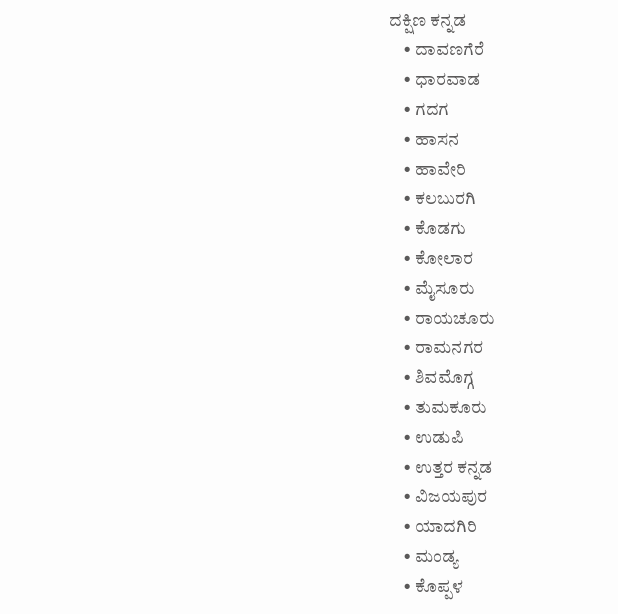ದಕ್ಷಿಣ ಕನ್ನಡ
    • ದಾವಣಗೆರೆ
    • ಧಾರವಾಡ
    • ಗದಗ
    • ಹಾಸನ
    • ಹಾವೇರಿ
    • ಕಲಬುರಗಿ
    • ಕೊಡಗು
    • ಕೋಲಾರ
    • ಮೈಸೂರು
    • ರಾಯಚೂರು
    • ರಾಮನಗರ
    • ಶಿವಮೊಗ್ಗ
    • ತುಮಕೂರು
    • ಉಡುಪಿ
    • ಉತ್ತರ ಕನ್ನಡ
    • ವಿಜಯಪುರ
    • ಯಾದಗಿರಿ
    • ಮಂಡ್ಯ
    • ಕೊಪ್ಪಳ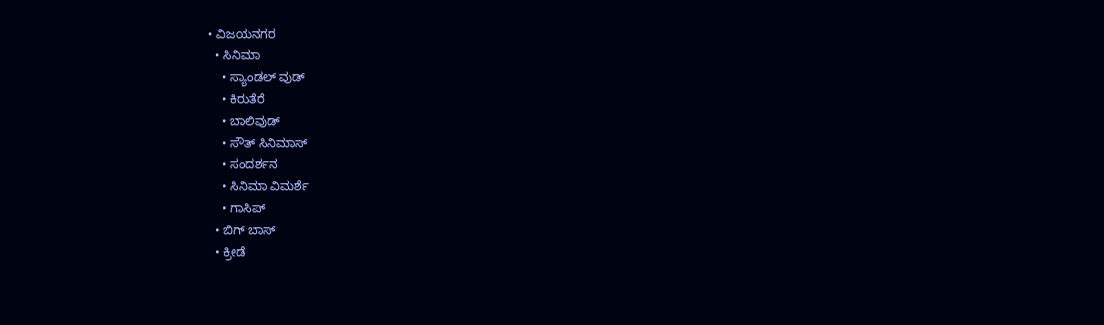• ವಿಜಯನಗರ
  • ಸಿನಿಮಾ
    • ಸ್ಯಾಂಡಲ್ ವುಡ್
    • ಕಿರುತೆರೆ
    • ಬಾಲಿವುಡ್
    • ಸೌತ್ ಸಿನಿಮಾಸ್
    • ಸಂದರ್ಶನ
    • ಸಿನಿಮಾ ವಿಮರ್ಶೆ
    • ಗಾಸಿಪ್
  • ಬಿಗ್ ಬಾಸ್
  • ಕ್ರೀಡೆ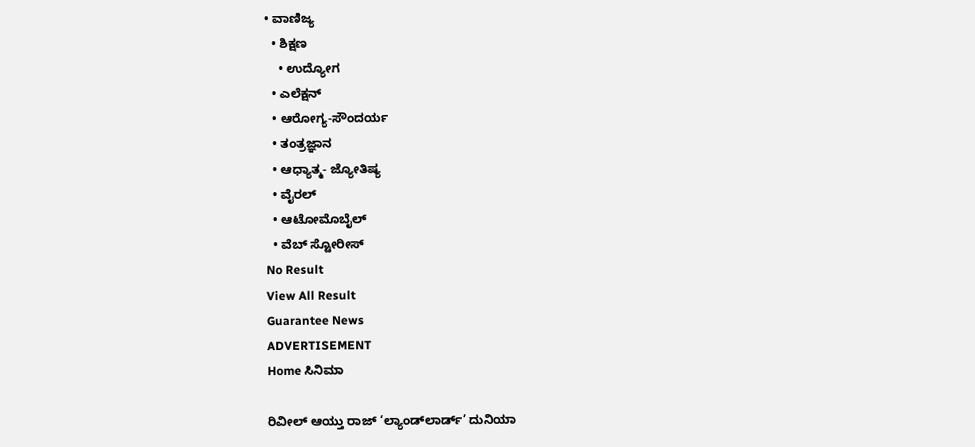• ವಾಣಿಜ್ಯ
  • ಶಿಕ್ಷಣ
    • ಉದ್ಯೋಗ
  • ಎಲೆಕ್ಷನ್
  • ಆರೋಗ್ಯ-ಸೌಂದರ್ಯ
  • ತಂತ್ರಜ್ಞಾನ
  • ಆಧ್ಯಾತ್ಮ- ಜ್ಯೋತಿಷ್ಯ
  • ವೈರಲ್
  • ಆಟೋಮೊಬೈಲ್
  • ವೆಬ್ ಸ್ಟೋರೀಸ್
No Result
View All Result
Guarantee News
ADVERTISEMENT
Home ಸಿನಿಮಾ

ರಿವೀಲ್ ಆಯ್ತು ರಾಜ್ ‘ಲ್ಯಾಂಡ್‌‌ಲಾರ್ಡ್‌’ ದುನಿಯಾ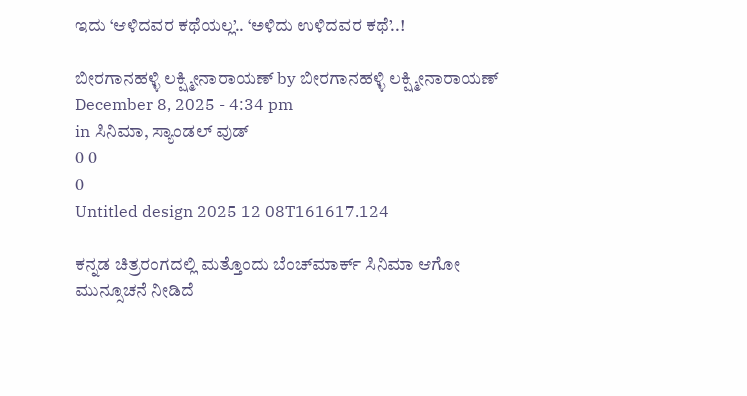ಇದು ‘ಆಳಿದವರ ಕಥೆಯಲ್ಲ’.. ‘ಅಳಿದು ಉಳಿದವರ ಕಥೆ’..!

ಬೀರಗಾನಹಳ್ಳಿ ಲಕ್ಷ್ಮೀನಾರಾಯಣ್ by ಬೀರಗಾನಹಳ್ಳಿ ಲಕ್ಷ್ಮೀನಾರಾಯಣ್
December 8, 2025 - 4:34 pm
in ಸಿನಿಮಾ, ಸ್ಯಾಂಡಲ್ ವುಡ್
0 0
0
Untitled design 2025 12 08T161617.124

ಕನ್ನಡ ಚಿತ್ರರಂಗದಲ್ಲಿ ಮತ್ತೊಂದು ಬೆಂಚ್‌‌ಮಾರ್ಕ್‌ ಸಿನಿಮಾ ಆಗೋ ಮುನ್ಸೂಚನೆ ನೀಡಿದೆ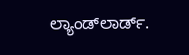ಲ್ಯಾಂಡ್‌‌ಲಾರ್ಡ್‌.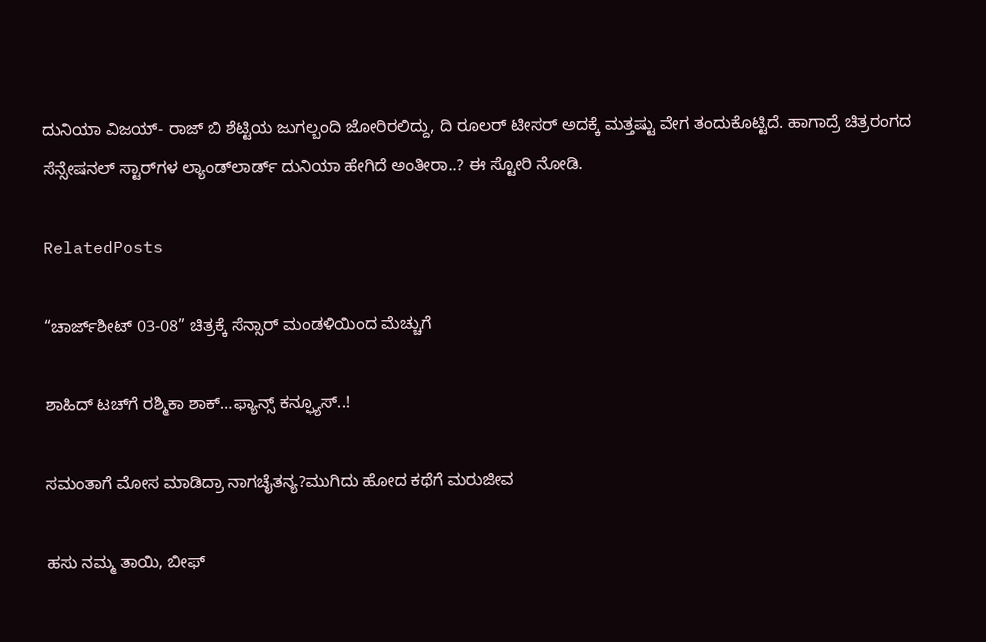ದುನಿಯಾ ವಿಜಯ್- ರಾಜ್ ಬಿ ಶೆಟ್ಟಿಯ ಜುಗಲ್ಬಂದಿ ಜೋರಿರಲಿದ್ದು, ದಿ ರೂಲರ್ ಟೀಸರ್ ಅದಕ್ಕೆ ಮತ್ತಷ್ಟು ವೇಗ ತಂದುಕೊಟ್ಟಿದೆ. ಹಾಗಾದ್ರೆ ಚಿತ್ರರಂಗದ ಸೆನ್ಸೇಷನಲ್ ಸ್ಟಾರ್‌‌ಗಳ ಲ್ಯಾಂಡ್‌‌ಲಾರ್ಡ್‌ ದುನಿಯಾ ಹೇಗಿದೆ ಅಂತೀರಾ..? ಈ ಸ್ಟೋರಿ ನೋಡಿ.

RelatedPosts

“ಚಾರ್ಜ್‌ಶೀಟ್ 03-08” ಚಿತ್ರಕ್ಕೆ ಸೆನ್ಸಾರ್ ಮಂಡಳಿಯಿಂದ ಮೆಚ್ಚುಗೆ

ಶಾಹಿದ್ ಟಚ್‌ಗೆ ರಶ್ಮಿಕಾ ಶಾಕ್…ಫ್ಯಾನ್ಸ್ ಕನ್ಫ್ಯೂಸ್..!

ಸಮಂತಾಗೆ ಮೋಸ ಮಾಡಿದ್ರಾ ನಾಗಚೈತನ್ಯ?ಮುಗಿದು ಹೋದ ಕಥೆಗೆ ಮರುಜೀವ

ಹಸು ನಮ್ಮ ತಾಯಿ, ಬೀಫ್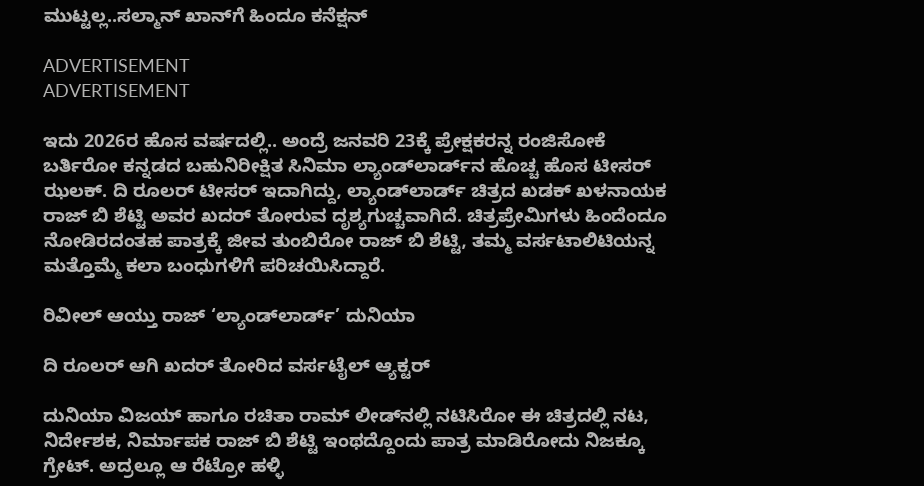ಮುಟ್ಟಲ್ಲ..ಸಲ್ಮಾನ್ ಖಾನ್‌ಗೆ ಹಿಂದೂ ಕನೆಕ್ಷನ್

ADVERTISEMENT
ADVERTISEMENT

ಇದು 2026ರ ಹೊಸ ವರ್ಷದಲ್ಲಿ.. ಅಂದ್ರೆ ಜನವರಿ 23ಕ್ಕೆ ಪ್ರೇಕ್ಷಕರನ್ನ ರಂಜಿಸೋಕೆ ಬರ್ತಿರೋ ಕನ್ನಡದ ಬಹುನಿರೀಕ್ಷಿತ ಸಿನಿಮಾ ಲ್ಯಾಂಡ್‌ಲಾರ್ಡ್‌ನ ಹೊಚ್ಚ ಹೊಸ ಟೀಸರ್ ಝಲಕ್. ದಿ ರೂಲರ್ ಟೀಸರ್ ಇದಾಗಿದ್ದು, ಲ್ಯಾಂಡ್‌‌ಲಾರ್ಡ್‌ ಚಿತ್ರದ ಖಡಕ್ ಖಳನಾಯಕ ರಾಜ್ ಬಿ ಶೆಟ್ಟಿ ಅವರ ಖದರ್ ತೋರುವ ದೃಶ್ಯಗುಚ್ಚವಾಗಿದೆ. ಚಿತ್ರಪ್ರೇಮಿಗಳು ಹಿಂದೆಂದೂ ನೋಡಿರದಂತಹ ಪಾತ್ರಕ್ಕೆ ಜೀವ ತುಂಬಿರೋ ರಾಜ್ ಬಿ ಶೆಟ್ಟಿ, ತಮ್ಮ ವರ್ಸಟಾಲಿಟಿಯನ್ನ ಮತ್ತೊಮ್ಮೆ ಕಲಾ ಬಂಧುಗಳಿಗೆ ಪರಿಚಯಿಸಿದ್ದಾರೆ.

ರಿವೀಲ್ ಆಯ್ತು ರಾಜ್ ‘ಲ್ಯಾಂಡ್‌‌ಲಾರ್ಡ್‌’ ದುನಿಯಾ

ದಿ ರೂಲರ್ ಆಗಿ ಖದರ್ ತೋರಿದ ವರ್ಸಟೈಲ್ ಆ್ಯಕ್ಟರ್

ದುನಿಯಾ ವಿಜಯ್ ಹಾಗೂ ರಚಿತಾ ರಾಮ್ ಲೀಡ್‌‌ನಲ್ಲಿ ನಟಿಸಿರೋ ಈ ಚಿತ್ರದಲ್ಲಿ ನಟ, ನಿರ್ದೇಶಕ, ನಿರ್ಮಾಪಕ ರಾಜ್‌ ಬಿ ಶೆಟ್ಟಿ ಇಂಥದ್ದೊಂದು ಪಾತ್ರ ಮಾಡಿರೋದು ನಿಜಕ್ಕೂ ಗ್ರೇಟ್. ಅದ್ರಲ್ಲೂ ಆ ರೆಟ್ರೋ ಹಳ್ಳಿ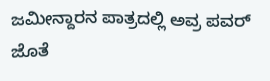ಜಮೀನ್ದಾರನ ಪಾತ್ರದಲ್ಲಿ ಅವ್ರ ಪವರ್ ಜೊತೆ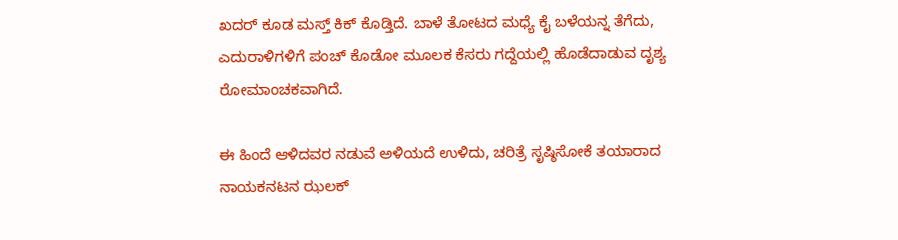ಖದರ್ ಕೂಡ ಮಸ್ತ್ ಕಿಕ್ ಕೊಡ್ತಿದೆ. ಬಾಳೆ ತೋಟದ ಮಧ್ಯೆ ಕೈ ಬಳೆಯನ್ನ ತೆಗೆದು, ಎದುರಾಳಿಗಳಿಗೆ ಪಂಚ್ ಕೊಡೋ ಮೂಲಕ ಕೆಸರು ಗದ್ದೆಯಲ್ಲಿ ಹೊಡೆದಾಡುವ ದೃಶ್ಯ ರೋಮಾಂಚಕವಾಗಿದೆ.

ಈ ಹಿಂದೆ ಆಳಿದವರ ನಡುವೆ ಅಳಿಯದೆ ಉಳಿದು, ಚರಿತ್ರೆ ಸೃಷ್ಠಿಸೋಕೆ ತಯಾರಾದ ನಾಯಕನಟನ ಝಲಕ್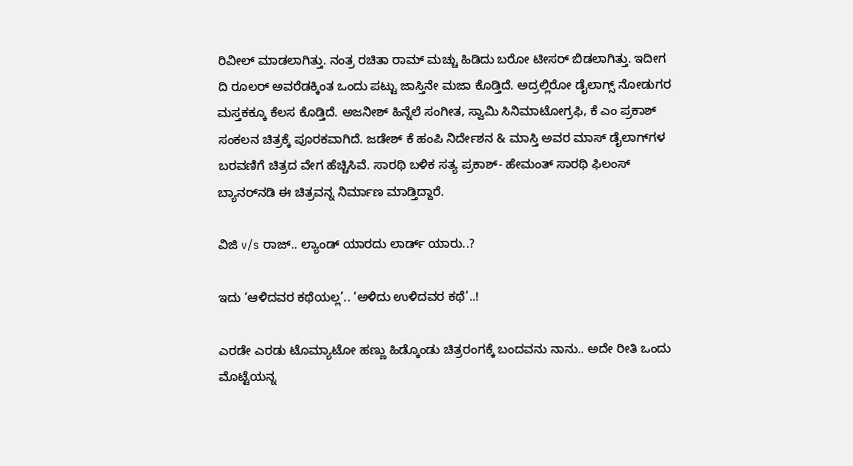ರಿವೀಲ್ ಮಾಡಲಾಗಿತ್ತು. ನಂತ್ರ ರಚಿತಾ ರಾಮ್ ಮಚ್ಚು ಹಿಡಿದು ಬರೋ ಟೀಸರ್ ಬಿಡಲಾಗಿತ್ತು. ಇದೀಗ ದಿ ರೂಲರ್‌‌‌‌ ಅವರೆಡಕ್ಕಿಂತ ಒಂದು ಪಟ್ಟು ಜಾಸ್ತಿನೇ ಮಜಾ ಕೊಡ್ತಿದೆ. ಅದ್ರಲ್ಲಿರೋ ಡೈಲಾಗ್ಸ್ ನೋಡುಗರ ಮಸ್ತಕಕ್ಕೂ ಕೆಲಸ ಕೊಡ್ತಿದೆ. ಅಜನೀಶ್ ಹಿನ್ನೆಲೆ ಸಂಗೀತ, ಸ್ವಾಮಿ ಸಿನಿಮಾಟೋಗ್ರಫಿ, ಕೆ ಎಂ ಪ್ರಕಾಶ್ ಸಂಕಲನ ಚಿತ್ರಕ್ಕೆ ಪೂರಕವಾಗಿದೆ. ಜಡೇಶ್ ಕೆ ಹಂಪಿ ನಿರ್ದೇಶನ & ಮಾಸ್ತಿ ಅವರ ಮಾಸ್ ಡೈಲಾಗ್‌ಗಳ ಬರವಣಿಗೆ ಚಿತ್ರದ ವೇಗ ಹೆಚ್ಚಿಸಿವೆ. ಸಾರಥಿ ಬಳಿಕ ಸತ್ಯ ಪ್ರಕಾಶ್- ಹೇಮಂತ್ ಸಾರಥಿ ಫಿಲಂಸ್ ಬ್ಯಾನರ್‌‌ನಡಿ ಈ ಚಿತ್ರವನ್ನ ನಿರ್ಮಾಣ ಮಾಡ್ತಿದ್ದಾರೆ.

ವಿಜಿ v/s ರಾಜ್.. ಲ್ಯಾಂಡ್ ಯಾರದು ಲಾರ್ಡ್‌ ಯಾರು..?

ಇದು ‘ಆಳಿದವರ ಕಥೆಯಲ್ಲ’.. ‘ಅಳಿದು ಉಳಿದವರ ಕಥೆ’..!

ಎರಡೇ ಎರಡು ಟೊಮ್ಯಾಟೋ ಹಣ್ಣು ಹಿಡ್ಕೊಂಡು ಚಿತ್ರರಂಗಕ್ಕೆ ಬಂದವನು ನಾನು.. ಅದೇ ರೀತಿ ಒಂದು ಮೊಟ್ಟೆಯನ್ನ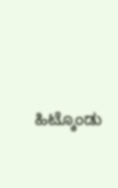ಹಿಟ್ಕೊಂಡು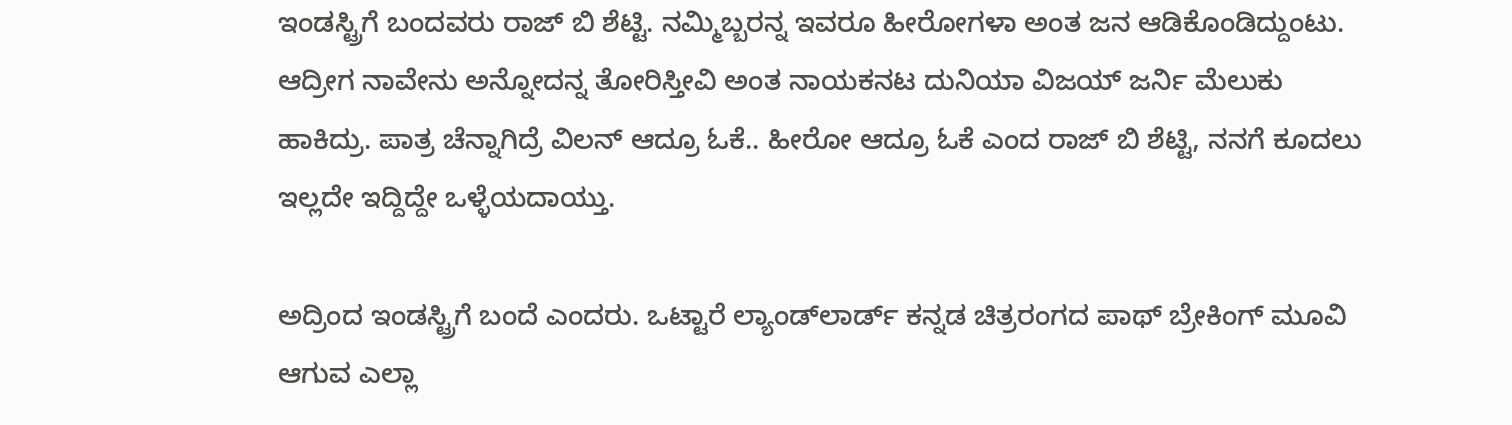ಇಂಡಸ್ಟ್ರಿಗೆ ಬಂದವರು ರಾಜ್ ಬಿ ಶೆಟ್ಟಿ. ನಮ್ಮಿಬ್ಬರನ್ನ ಇವರೂ ಹೀರೋಗಳಾ ಅಂತ ಜನ ಆಡಿಕೊಂಡಿದ್ದುಂಟು. ಆದ್ರೀಗ ನಾವೇನು ಅನ್ನೋದನ್ನ ತೋರಿಸ್ತೀವಿ ಅಂತ ನಾಯಕನಟ ದುನಿಯಾ ವಿಜಯ್ ಜರ್ನಿ ಮೆಲುಕು ಹಾಕಿದ್ರು. ಪಾತ್ರ ಚೆನ್ನಾಗಿದ್ರೆ ವಿಲನ್ ಆದ್ರೂ ಓಕೆ.. ಹೀರೋ ಆದ್ರೂ ಓಕೆ ಎಂದ ರಾಜ್ ಬಿ ಶೆಟ್ಟಿ, ನನಗೆ ಕೂದಲು ಇಲ್ಲದೇ ಇದ್ದಿದ್ದೇ ಒಳ್ಳೆಯದಾಯ್ತು.

ಅದ್ರಿಂದ ಇಂಡಸ್ಟ್ರಿಗೆ ಬಂದೆ ಎಂದರು. ಒಟ್ಟಾರೆ ಲ್ಯಾಂಡ್‌‌ಲಾರ್ಡ್‌ ಕನ್ನಡ ಚಿತ್ರರಂಗದ ಪಾಥ್ ಬ್ರೇಕಿಂಗ್ ಮೂವಿ ಆಗುವ ಎಲ್ಲಾ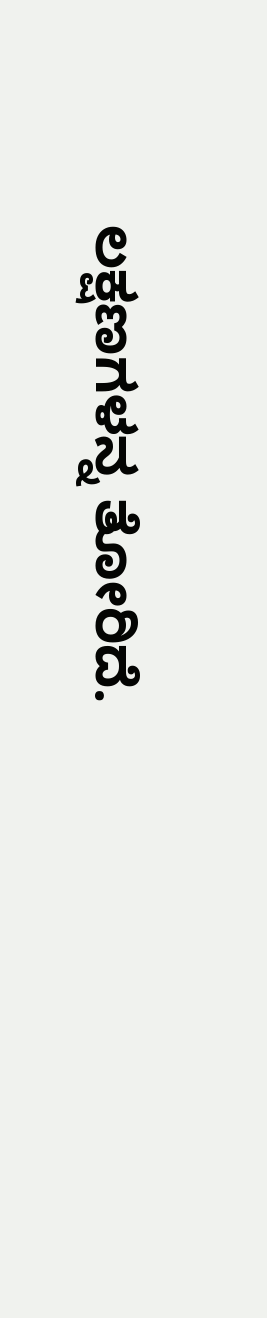ಲಕ್ಷಣಗಳನ್ನ ತೋರಿದೆ.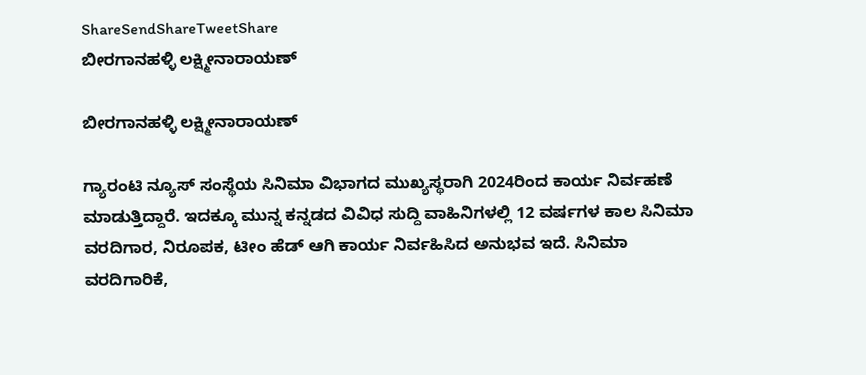ShareSendShareTweetShare
ಬೀರಗಾನಹಳ್ಳಿ ಲಕ್ಷ್ಮೀನಾರಾಯಣ್

ಬೀರಗಾನಹಳ್ಳಿ ಲಕ್ಷ್ಮೀನಾರಾಯಣ್

ಗ್ಯಾರಂಟಿ ನ್ಯೂಸ್ ಸಂಸ್ಥೆಯ ಸಿನಿಮಾ ವಿಭಾಗದ ಮುಖ್ಯಸ್ಥರಾಗಿ 2024ರಿಂದ ಕಾರ್ಯ ನಿರ್ವಹಣೆ ಮಾಡುತ್ತಿದ್ದಾರೆ. ಇದಕ್ಕೂ ಮುನ್ನ ಕನ್ನಡದ ವಿವಿಧ ಸುದ್ದಿ ವಾಹಿನಿಗಳಲ್ಲಿ 12 ವರ್ಷಗಳ ಕಾಲ ಸಿನಿಮಾ ವರದಿಗಾರ, ನಿರೂಪಕ, ಟೀಂ ಹೆಡ್ ಆಗಿ ಕಾರ್ಯ ನಿರ್ವಹಿಸಿದ ಅನುಭವ ಇದೆ. ಸಿನಿಮಾ ವರದಿಗಾರಿಕೆ,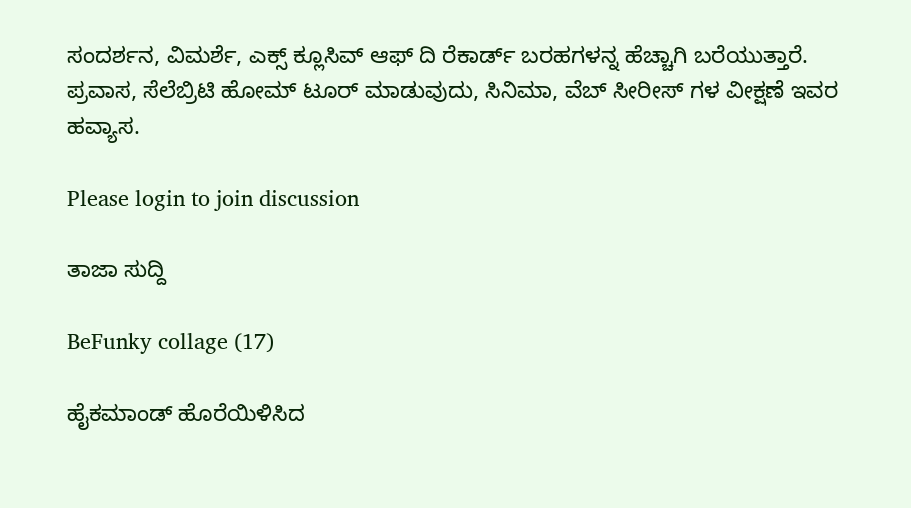ಸಂದರ್ಶನ, ವಿಮರ್ಶೆ, ಎಕ್ಸ್ ಕ್ಲೂಸಿವ್ ಆಫ್ ದಿ ರೆಕಾರ್ಡ್ ಬರಹಗಳನ್ನ ಹೆಚ್ಚಾಗಿ ಬರೆಯುತ್ತಾರೆ. ಪ್ರವಾಸ, ಸೆಲೆಬ್ರಿಟಿ ಹೋಮ್ ಟೂರ್ ಮಾಡುವುದು, ಸಿನಿಮಾ, ವೆಬ್ ಸೀರೀಸ್ ಗಳ ವೀಕ್ಷಣೆ ಇವರ ಹವ್ಯಾಸ.

Please login to join discussion

ತಾಜಾ ಸುದ್ದಿ

BeFunky collage (17)

ಹೈಕಮಾಂಡ್ ಹೊರೆಯಿಳಿಸಿದ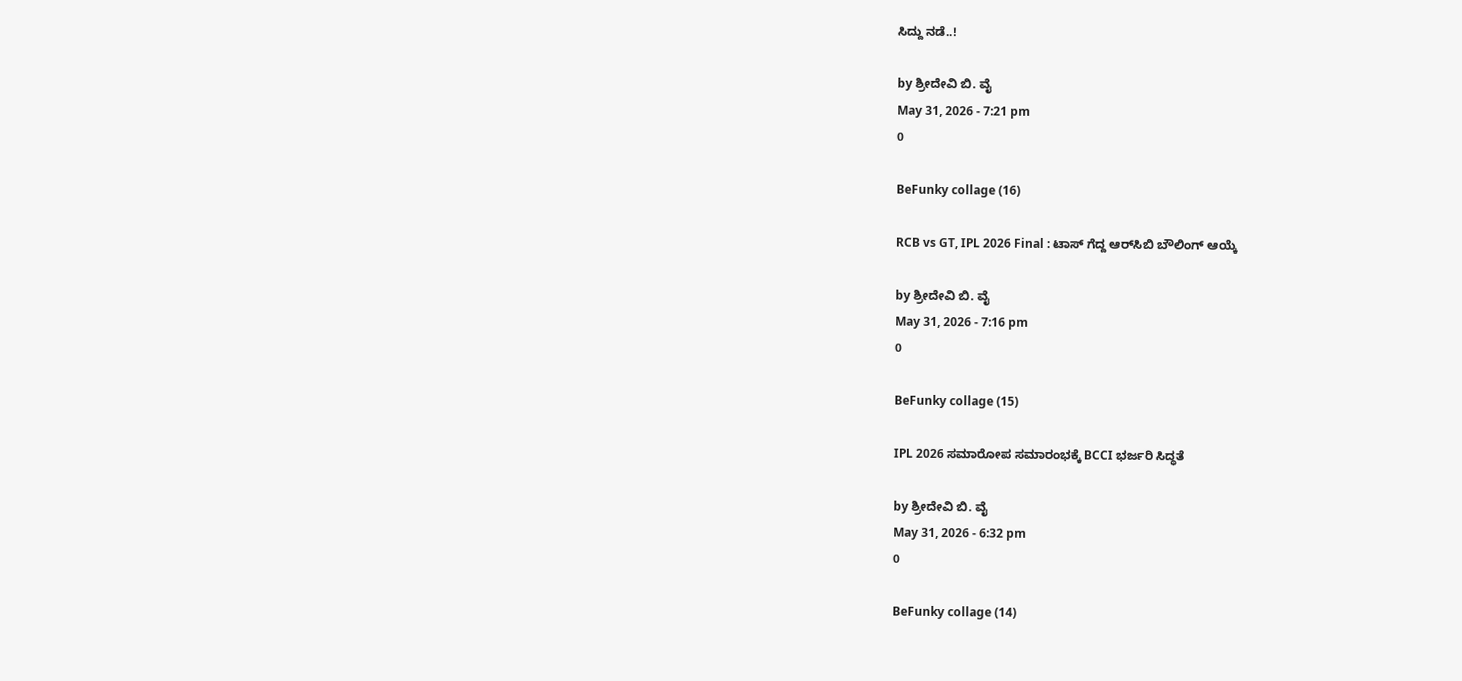ಸಿದ್ದು ನಡೆ..!

by ಶ್ರೀದೇವಿ ಬಿ. ವೈ
May 31, 2026 - 7:21 pm
0

BeFunky collage (16)

RCB vs GT, IPL 2026 Final : ಟಾಸ್ ಗೆದ್ದ ಆರ್‌ಸಿಬಿ ಬೌಲಿಂಗ್ ಆಯ್ಕೆ

by ಶ್ರೀದೇವಿ ಬಿ. ವೈ
May 31, 2026 - 7:16 pm
0

BeFunky collage (15)

IPL 2026 ಸಮಾರೋಪ ಸಮಾರಂಭಕ್ಕೆ BCCI ಭರ್ಜರಿ ಸಿದ್ಧತೆ

by ಶ್ರೀದೇವಿ ಬಿ. ವೈ
May 31, 2026 - 6:32 pm
0

BeFunky collage (14)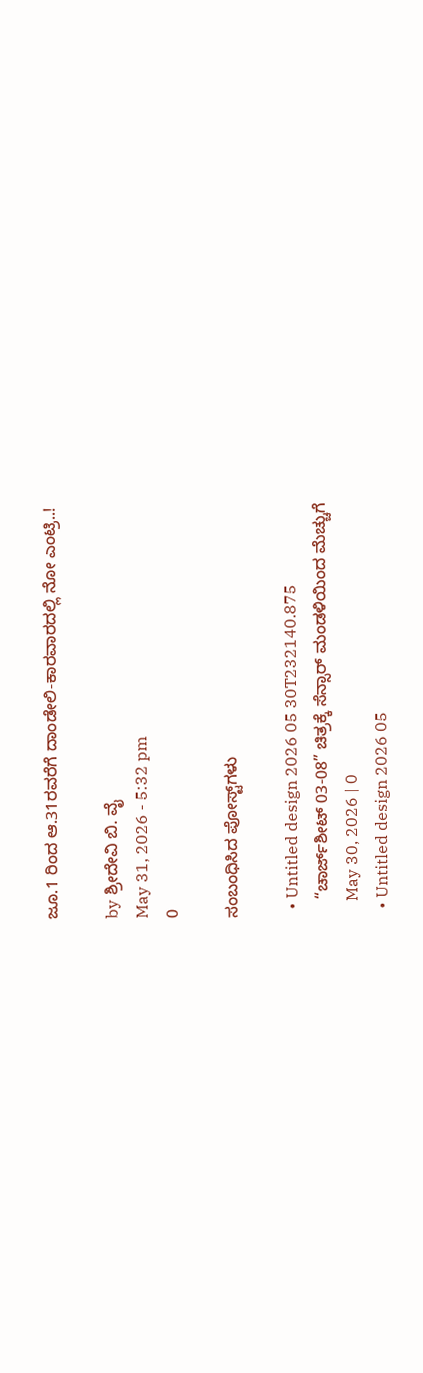ಜೂ.1 ರಿಂದ ಆ.31ರವರೆಗೆ ದಾಂಡೇಲಿ-ಕಾರವಾರದಲ್ಲಿ ನೋ ಎಂಟ್ರಿ..!

by ಶ್ರೀದೇವಿ ಬಿ. ವೈ
May 31, 2026 - 5:32 pm
0

ಸಂಬಂಧಿಸಿದ ಪೋಸ್ಟ್‌ಗಳು

  • Untitled design 2026 05 30T232140.875
    “ಚಾರ್ಜ್‌ಶೀಟ್ 03-08” ಚಿತ್ರಕ್ಕೆ ಸೆನ್ಸಾರ್ ಮಂಡಳಿಯಿಂದ ಮೆಚ್ಚುಗೆ
    May 30, 2026 | 0
  • Untitled design 2026 05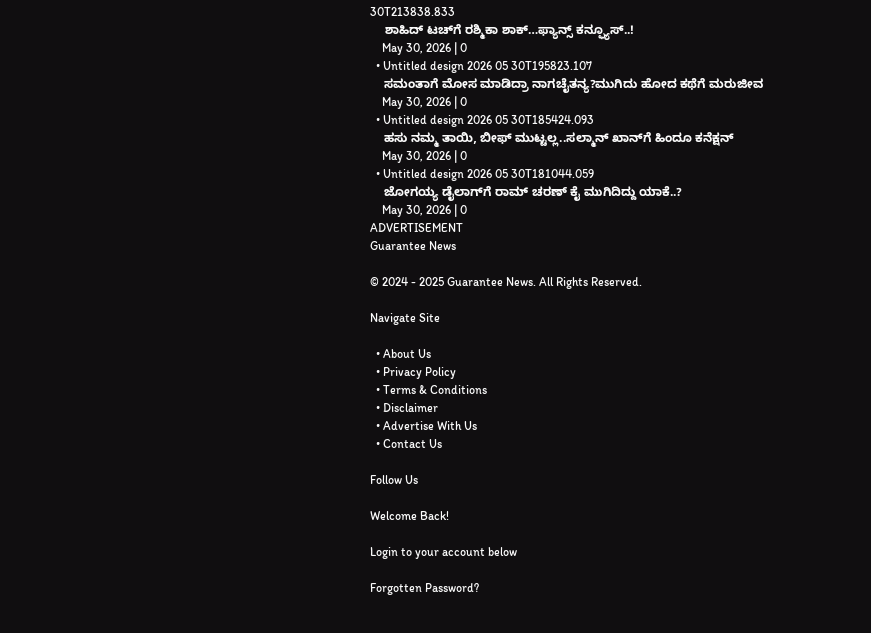30T213838.833
    ಶಾಹಿದ್ ಟಚ್‌ಗೆ ರಶ್ಮಿಕಾ ಶಾಕ್…ಫ್ಯಾನ್ಸ್ ಕನ್ಫ್ಯೂಸ್..!
    May 30, 2026 | 0
  • Untitled design 2026 05 30T195823.107
    ಸಮಂತಾಗೆ ಮೋಸ ಮಾಡಿದ್ರಾ ನಾಗಚೈತನ್ಯ?ಮುಗಿದು ಹೋದ ಕಥೆಗೆ ಮರುಜೀವ
    May 30, 2026 | 0
  • Untitled design 2026 05 30T185424.093
    ಹಸು ನಮ್ಮ ತಾಯಿ, ಬೀಫ್ ಮುಟ್ಟಲ್ಲ..ಸಲ್ಮಾನ್ ಖಾನ್‌ಗೆ ಹಿಂದೂ ಕನೆಕ್ಷನ್
    May 30, 2026 | 0
  • Untitled design 2026 05 30T181044.059
    ಜೋಗಯ್ಯ ಡೈಲಾಗ್‌‌ಗೆ ರಾಮ್ ಚರಣ್ ಕೈ ಮುಗಿದಿದ್ದು ಯಾಕೆ..?
    May 30, 2026 | 0
ADVERTISEMENT
Guarantee News

© 2024 - 2025 Guarantee News. All Rights Reserved.

Navigate Site

  • About Us
  • Privacy Policy
  • Terms & Conditions
  • Disclaimer
  • Advertise With Us
  • Contact Us

Follow Us

Welcome Back!

Login to your account below

Forgotten Password?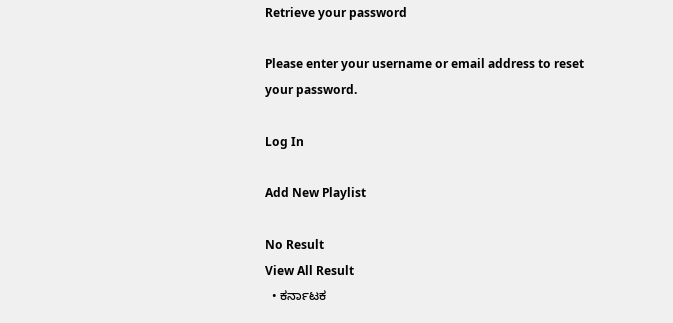Retrieve your password

Please enter your username or email address to reset your password.

Log In

Add New Playlist

No Result
View All Result
  • ಕರ್ನಾಟಕ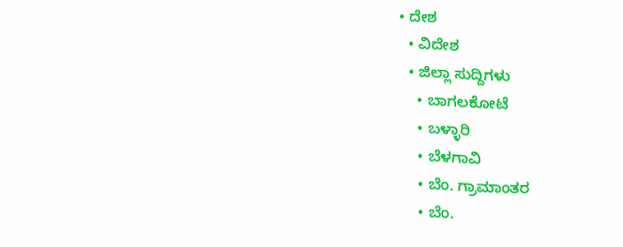• ದೇಶ
  • ವಿದೇಶ
  • ಜಿಲ್ಲಾ ಸುದ್ದಿಗಳು
    • ಬಾಗಲಕೋಟೆ
    • ಬಳ್ಳಾರಿ
    • ಬೆಳಗಾವಿ
    • ಬೆಂ. ಗ್ರಾಮಾಂತರ
    • ಬೆಂ.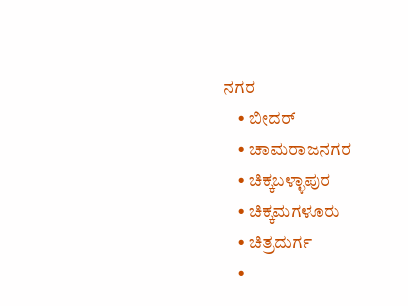ನಗರ
    • ಬೀದರ್
    • ಚಾಮರಾಜನಗರ
    • ಚಿಕ್ಕಬಳ್ಳಾಪುರ
    • ಚಿಕ್ಕಮಗಳೂರು
    • ಚಿತ್ರದುರ್ಗ
    •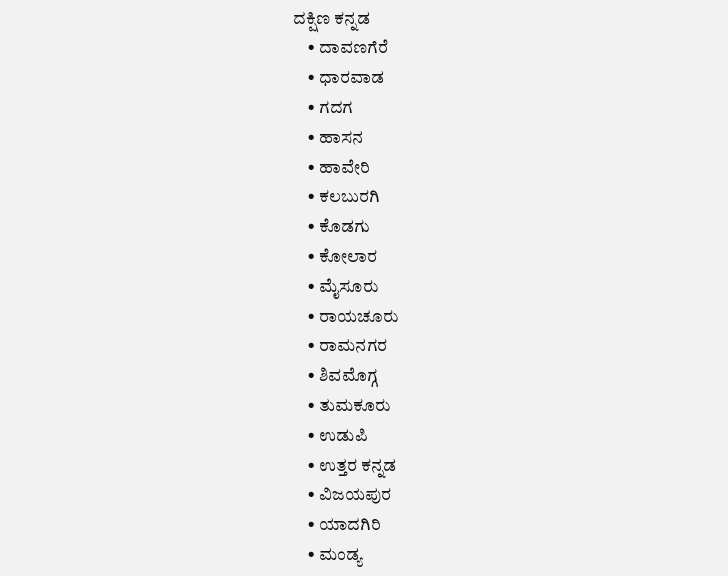ದಕ್ಷಿಣ ಕನ್ನಡ
    • ದಾವಣಗೆರೆ
    • ಧಾರವಾಡ
    • ಗದಗ
    • ಹಾಸನ
    • ಹಾವೇರಿ
    • ಕಲಬುರಗಿ
    • ಕೊಡಗು
    • ಕೋಲಾರ
    • ಮೈಸೂರು
    • ರಾಯಚೂರು
    • ರಾಮನಗರ
    • ಶಿವಮೊಗ್ಗ
    • ತುಮಕೂರು
    • ಉಡುಪಿ
    • ಉತ್ತರ ಕನ್ನಡ
    • ವಿಜಯಪುರ
    • ಯಾದಗಿರಿ
    • ಮಂಡ್ಯ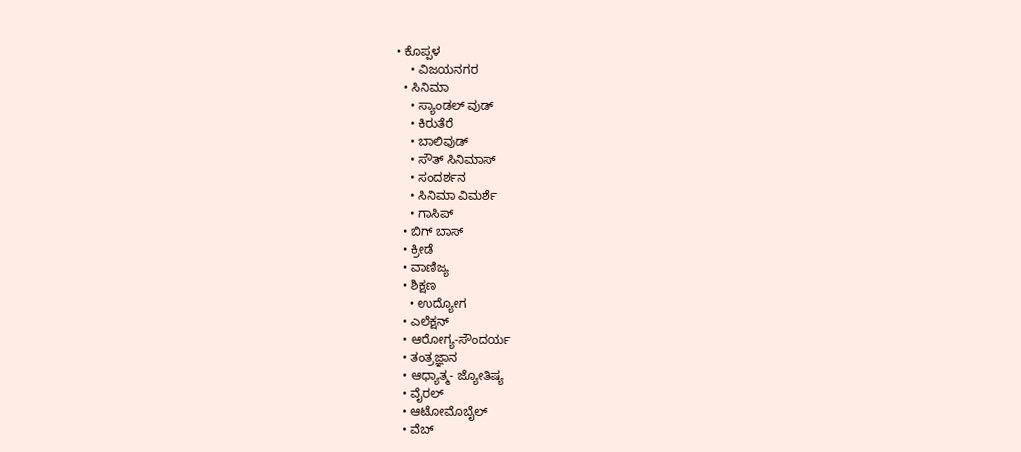• ಕೊಪ್ಪಳ
    • ವಿಜಯನಗರ
  • ಸಿನಿಮಾ
    • ಸ್ಯಾಂಡಲ್ ವುಡ್
    • ಕಿರುತೆರೆ
    • ಬಾಲಿವುಡ್
    • ಸೌತ್ ಸಿನಿಮಾಸ್
    • ಸಂದರ್ಶನ
    • ಸಿನಿಮಾ ವಿಮರ್ಶೆ
    • ಗಾಸಿಪ್
  • ಬಿಗ್ ಬಾಸ್
  • ಕ್ರೀಡೆ
  • ವಾಣಿಜ್ಯ
  • ಶಿಕ್ಷಣ
    • ಉದ್ಯೋಗ
  • ಎಲೆಕ್ಷನ್
  • ಆರೋಗ್ಯ-ಸೌಂದರ್ಯ
  • ತಂತ್ರಜ್ಞಾನ
  • ಆಧ್ಯಾತ್ಮ- ಜ್ಯೋತಿಷ್ಯ
  • ವೈರಲ್
  • ಆಟೋಮೊಬೈಲ್
  • ವೆಬ್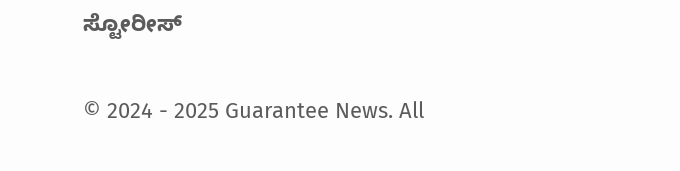ಸ್ಟೋರೀಸ್

© 2024 - 2025 Guarantee News. All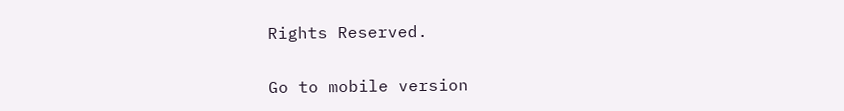Rights Reserved.

Go to mobile version